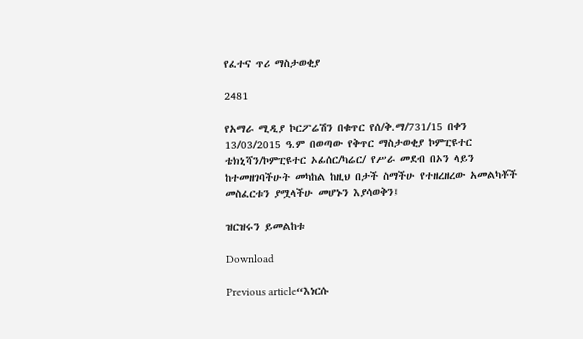የፈተና ጥሪ ማስታወቂያ

2481

የአማራ ሚዲያ ኮርፖሬሽን በቁጥር የሰ/ቅ.ማ/731/15 በቀን 13/03/2015 ዓ.ም በወጣው የቅጥር ማስታወቂያ ኮምፒዩተር ቴክኒሻን/ኮምፒዩተር ኦፊሰር/ካሬር/ የሥራ መደብ በኦን ላይን ከተመዘገባችሁት መካከል ከዚህ በታች ስማችሁ የተዘረዘረው አመልካቾች መስፈርቱን ያሟላችሁ መሆኑን እያሳወቅን፤

ዝርዝሩን ይመልከቱ

Download

Previous article“እነርሱ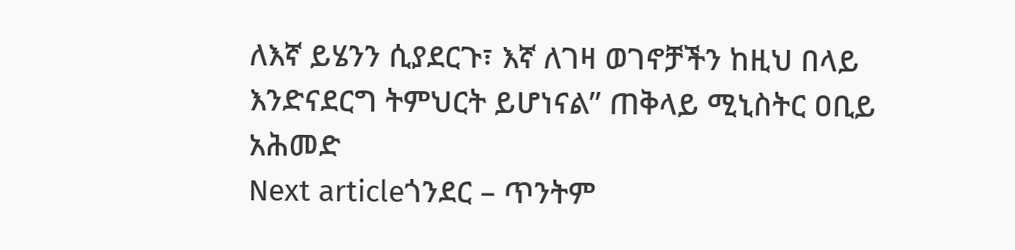ለእኛ ይሄንን ሲያደርጉ፣ እኛ ለገዛ ወገኖቻችን ከዚህ በላይ እንድናደርግ ትምህርት ይሆነናል” ጠቅላይ ሚኒስትር ዐቢይ አሕመድ
Next articleጎንደር – ጥንትም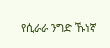የሲራራ ንግድ ኹነኛ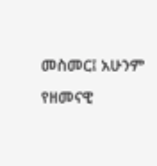መስመር፤ አሁንም የዘመናዊ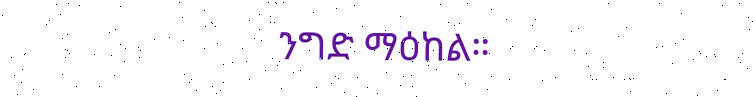ንግድ ማዕከል።